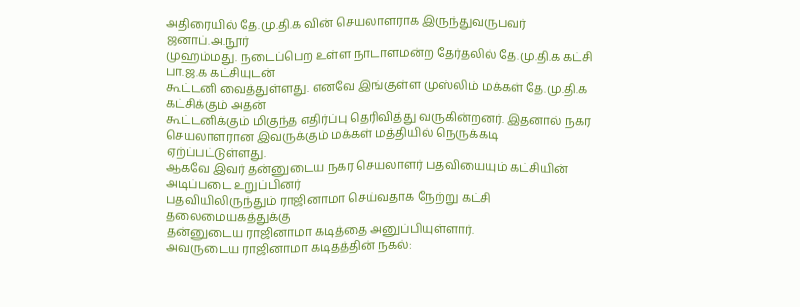அதிரையில் தே.மு.தி.க வின் செயலாளராக இருந்துவருபவர் ஜனாப்.அ.நூர்
முஹம்மது. நடைப்பெற உள்ள நாடாளமன்ற தேர்தலில் தே.மு.தி.க கட்சி பா.ஜ.க கட்சியுடன்
கூட்டனி வைத்துள்ளது. எனவே இங்குள்ள முஸ்லிம் மக்கள் தே.மு.தி.க கட்சிக்கும் அதன்
கூட்டனிக்கும் மிகுந்த எதிர்ப்பு தெரிவித்து வருகின்றனர். இதனால் நகர செயலாளரான இவருக்கும் மக்கள் மத்தியில் நெருக்கடி
ஏற்ப்பட்டுள்ளது.
ஆகவே இவர் தன்னுடைய நகர செயலாளர் பதவியையும் கட்சியின் அடிப்படை உறுப்பினர்
பதவியிலிருந்தும் ராஜினாமா செய்வதாக நேற்று கட்சி தலைமையகத்துக்கு
தன்னுடைய ராஜினாமா கடித்தை அனுப்பியுள்ளார்.
அவருடைய ராஜினாமா கடிதத்தின் நகல்: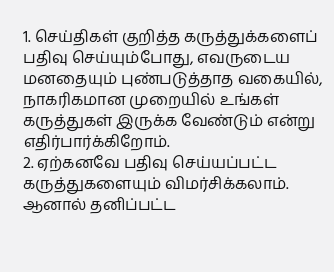1. செய்திகள் குறித்த கருத்துக்களைப் பதிவு செய்யும்போது, எவருடைய மனதையும் புண்படுத்தாத வகையில், நாகரிகமான முறையில் உங்கள் கருத்துகள் இருக்க வேண்டும் என்று எதிர்பார்க்கிறோம்.
2. ஏற்கனவே பதிவு செய்யப்பட்ட கருத்துகளையும் விமர்சிக்கலாம். ஆனால் தனிப்பட்ட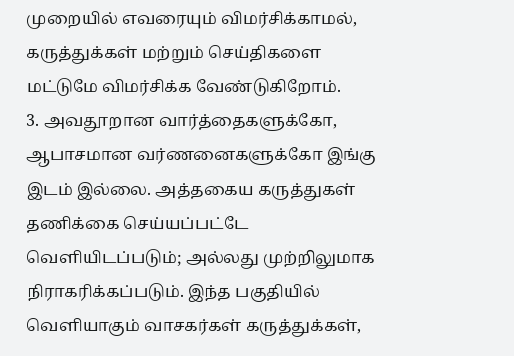முறையில் எவரையும் விமர்சிக்காமல், கருத்துக்கள் மற்றும் செய்திகளை மட்டுமே விமர்சிக்க வேண்டுகிறோம்.
3. அவதூறான வார்த்தைகளுக்கோ, ஆபாசமான வர்ணனைகளுக்கோ இங்கு இடம் இல்லை. அத்தகைய கருத்துகள் தணிக்கை செய்யப்பட்டே வெளியிடப்படும்; அல்லது முற்றிலுமாக நிராகரிக்கப்படும். இந்த பகுதியில் வெளியாகும் வாசகர்கள் கருத்துக்கள்,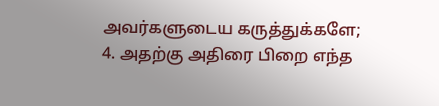அவர்களுடைய கருத்துக்களே;
4. அதற்கு அதிரை பிறை எந்த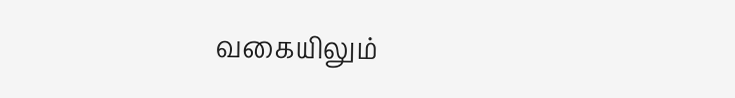வகையிலும்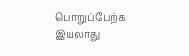பொறுப்பேற்க இயலாது